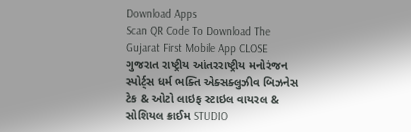Download Apps
Scan QR Code To Download The Gujarat First Mobile App CLOSE
ગુજરાત રાષ્ટ્રીય આંતરરાષ્ટ્રીય મનોરંજન સ્પોર્ટ્સ ધર્મ ભક્તિ એક્સક્લુઝીવ બિઝનેસ ટેક & ઓટો લાઇફ સ્ટાઇલ વાયરલ & સોશિયલ ક્રાઈમ STUDIO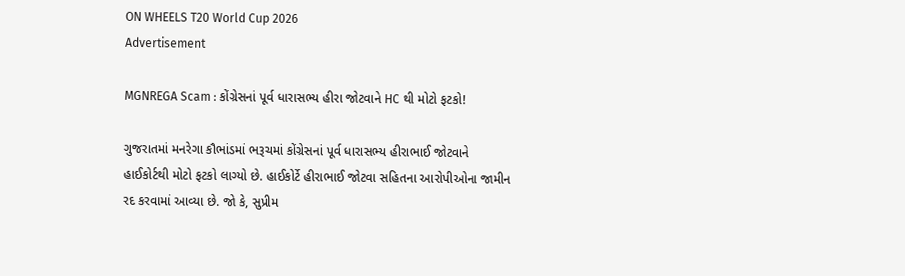ON WHEELS T20 World Cup 2026
Advertisement

MGNREGA Scam : કોંગ્રેસનાં પૂર્વ ધારાસભ્ય હીરા જોટવાને HC થી મોટો ફટકો!

ગુજરાતમાં મનરેગા કૌભાંડમાં ભરૂચમાં કોંગ્રેસનાં પૂર્વ ધારાસભ્ય હીરાભાઈ જોટવાને હાઈકોર્ટથી મોટો ફટકો લાગ્યો છે. હાઈકોર્ટે હીરાભાઈ જોટવા સહિતના આરોપીઓના જામીન રદ કરવામાં આવ્યા છે. જો કે, સુપ્રીમ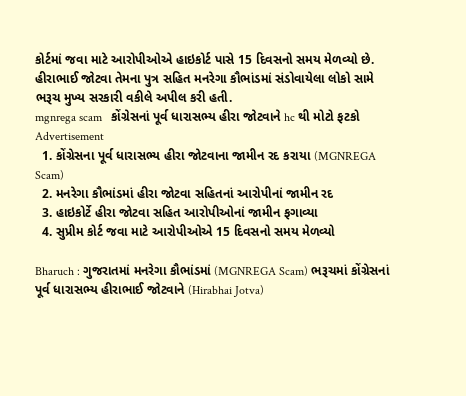કોર્ટમાં જવા માટે આરોપીઓએ હાઇકોર્ટ પાસે 15 દિવસનો સમય મેળવ્યો છે. હીરાભાઈ જોટવા તેમના પુત્ર સહિત મનરેગા કૌભાંડમાં સંડોવાયેલા લોકો સામે ભરૂચ મુખ્ય સરકારી વકીલે અપીલ કરી હતી.
mgnrega scam   કોંગ્રેસનાં પૂર્વ ધારાસભ્ય હીરા જોટવાને hc થી મોટો ફટકો
Advertisement
  1. કોંગ્રેસના પૂર્વ ધારાસભ્ય હીરા જોટવાના જામીન રદ કરાયા (MGNREGA Scam)
  2. મનરેગા કૌભાંડમાં હીરા જોટવા સહિતનાં આરોપીનાં જામીન રદ
  3. હાઇકોર્ટે હીરા જોટવા સહિત આરોપીઓનાં જામીન ફગાવ્યા
  4. સુપ્રીમ કોર્ટ જવા માટે આરોપીઓએ 15 દિવસનો સમય મેળવ્યો

Bharuch : ગુજરાતમાં મનરેગા કૌભાંડમાં (MGNREGA Scam) ભરૂચમાં કોંગ્રેસનાં પૂર્વ ધારાસભ્ય હીરાભાઈ જોટવાને (Hirabhai Jotva)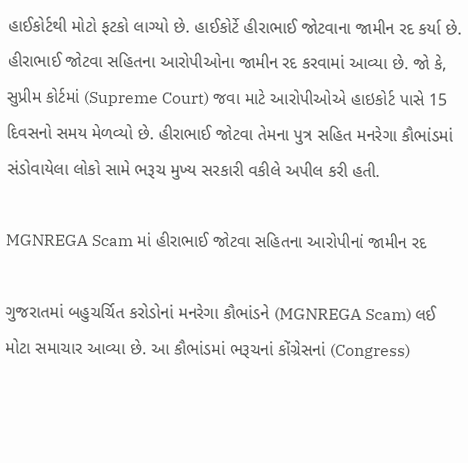હાઈકોર્ટથી મોટો ફટકો લાગ્યો છે. હાઈકોર્ટે હીરાભાઈ જોટવાના જામીન રદ કર્યા છે. હીરાભાઈ જોટવા સહિતના આરોપીઓના જામીન રદ કરવામાં આવ્યા છે. જો કે, સુપ્રીમ કોર્ટમાં (Supreme Court) જવા માટે આરોપીઓએ હાઇકોર્ટ પાસે 15 દિવસનો સમય મેળવ્યો છે. હીરાભાઈ જોટવા તેમના પુત્ર સહિત મનરેગા કૌભાંડમાં સંડોવાયેલા લોકો સામે ભરૂચ મુખ્ય સરકારી વકીલે અપીલ કરી હતી.

MGNREGA Scam માં હીરાભાઈ જોટવા સહિતના આરોપીનાં જામીન રદ

ગુજરાતમાં બહુચર્ચિત કરોડોનાં મનરેગા કૌભાંડને (MGNREGA Scam) લઈ મોટા સમાચાર આવ્યા છે. આ કૌભાંડમાં ભરૂચનાં કોંગ્રેસનાં (Congress)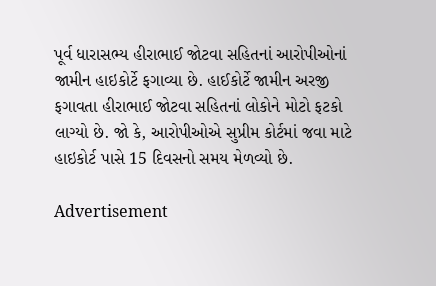પૂર્વ ધારાસભ્ય હીરાભાઈ જોટવા સહિતનાં આરોપીઓનાં જામીન હાઇકોર્ટે ફગાવ્યા છે. હાઈકોર્ટે જામીન અરજી ફગાવતા હીરાભાઈ જોટવા સહિતનાં લોકોને મોટો ફટકો લાગ્યો છે. જો કે, આરોપીઓએ સુપ્રીમ કોર્ટમાં જવા માટે હાઇકોર્ટ પાસે 15 દિવસનો સમય મેળવ્યો છે.

Advertisement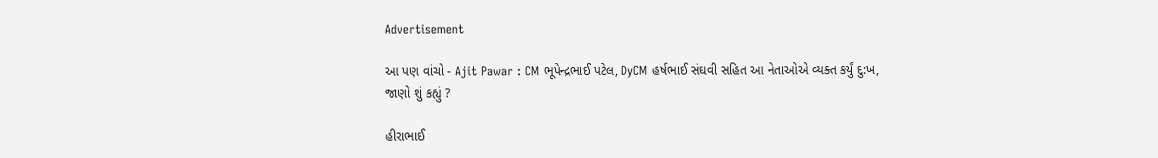Advertisement

આ પણ વાંચો - Ajit Pawar : CM ભૂપેન્દ્રભાઈ પટેલ, DyCM હર્ષભાઈ સંઘવી સહિત આ નેતાઓએ વ્યક્ત કર્યું દુ:ખ, જાણો શું કહ્યું ?

હીરાભાઈ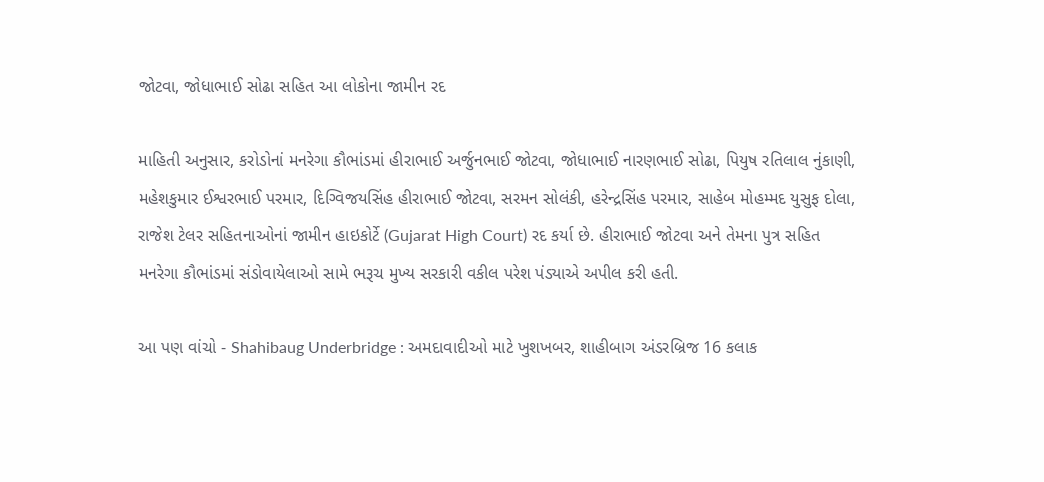જોટવા, જોધાભાઈ સોઢા સહિત આ લોકોના જામીન રદ

માહિતી અનુસાર, કરોડોનાં મનરેગા કૌભાંડમાં હીરાભાઈ અર્જુનભાઈ જોટવા, જોધાભાઈ નારણભાઈ સોઢા, પિયુષ રતિલાલ નુંકાણી, મહેશકુમાર ઈશ્વરભાઈ પરમાર, દિગ્વિજયસિંહ હીરાભાઈ જોટવા, સરમન સોલંકી, હરેન્દ્રસિંહ પરમાર, સાહેબ મોહમ્મદ યુસુફ દોલા, રાજેશ ટેલર સહિતનાઓનાં જામીન હાઇકોર્ટે (Gujarat High Court) રદ કર્યા છે. હીરાભાઈ જોટવા અને તેમના પુત્ર સહિત મનરેગા કૌભાંડમાં સંડોવાયેલાઓ સામે ભરૂચ મુખ્ય સરકારી વકીલ પરેશ પંડ્યાએ અપીલ કરી હતી.

આ પણ વાંચો - Shahibaug Underbridge : અમદાવાદીઓ માટે ખુશખબર, શાહીબાગ અંડરબ્રિજ 16 કલાક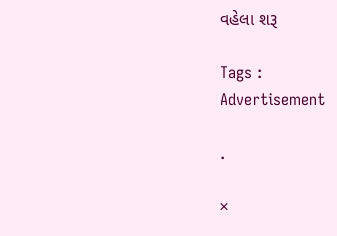વહેલા શરૂ

Tags :
Advertisement

.

×